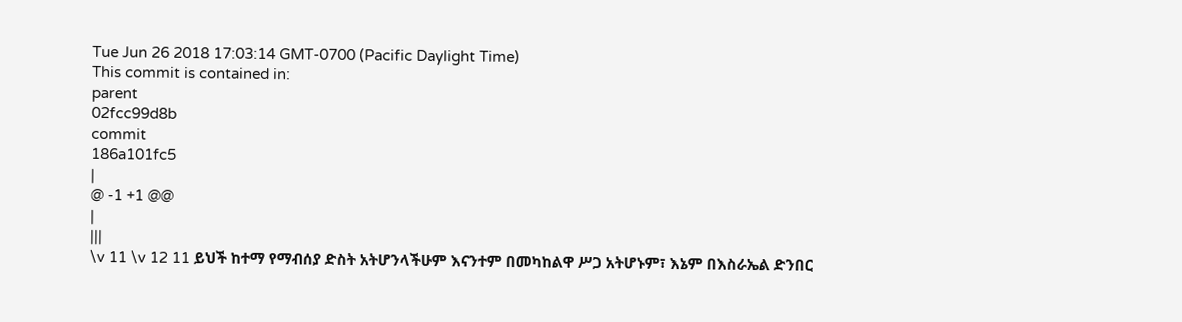Tue Jun 26 2018 17:03:14 GMT-0700 (Pacific Daylight Time)
This commit is contained in:
parent
02fcc99d8b
commit
186a101fc5
|
@ -1 +1 @@
|
|||
\v 11 \v 12 11 ይህች ከተማ የማብሰያ ድስት አትሆንላችሁም እናንተም በመካከልዋ ሥጋ አትሆኑም፣ እኔም በእስራኤል ድንበር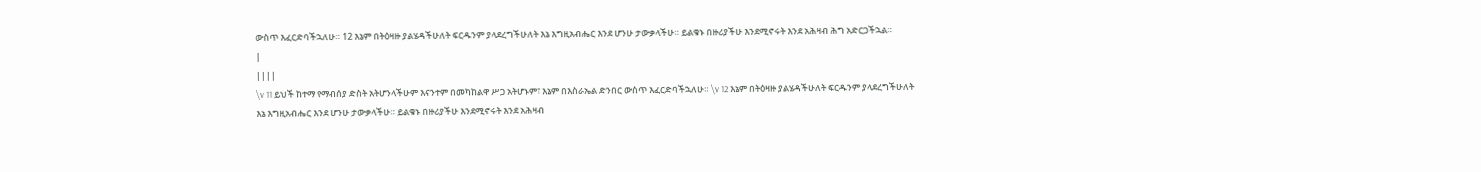ውስጥ እፈርድባችኋለሁ። 12 እኔም በትዕዛዙ ያልሄዳችሁለት ፍርዱንም ያላደረግችሁለት እኔ እግዚአብሔር እንደ ሆንሁ ታውቃላችሁ። ይልቁኑ በዙሪያችሁ እንደሚኖሩት እንደ አሕዛብ ሕግ አድርጋችኋል።
|
||||
\v 11 ይህች ከተማ የማብሰያ ድስት አትሆንላችሁም እናንተም በመካከልዋ ሥጋ አትሆኑም፣ እኔም በእስራኤል ድንበር ውስጥ እፈርድባችኋለሁ። \v 12 እኔም በትዕዛዙ ያልሄዳችሁለት ፍርዱንም ያላደረግችሁለት እኔ እግዚአብሔር እንደ ሆንሁ ታውቃላችሁ። ይልቁኑ በዙሪያችሁ እንደሚኖሩት እንደ አሕዛብ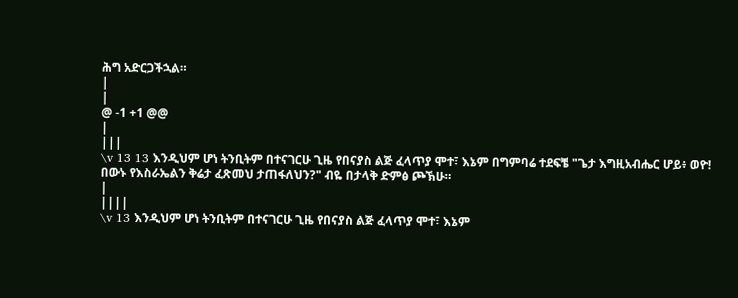ሕግ አድርጋችኋል።
|
|
@ -1 +1 @@
|
|||
\v 13 13 እንዲህም ሆነ ትንቢትም በተናገርሁ ጊዜ የበናያስ ልጅ ፈላጥያ ሞተ፣ እኔም በግምባሬ ተደፍቼ "ጌታ እግዚአብሔር ሆይ፥ ወዮ! በውኑ የእስራኤልን ቅሬታ ፈጽመህ ታጠፋለህን?" ብዬ በታላቅ ድምፅ ጮኽሁ።
|
||||
\v 13 እንዲህም ሆነ ትንቢትም በተናገርሁ ጊዜ የበናያስ ልጅ ፈላጥያ ሞተ፣ እኔም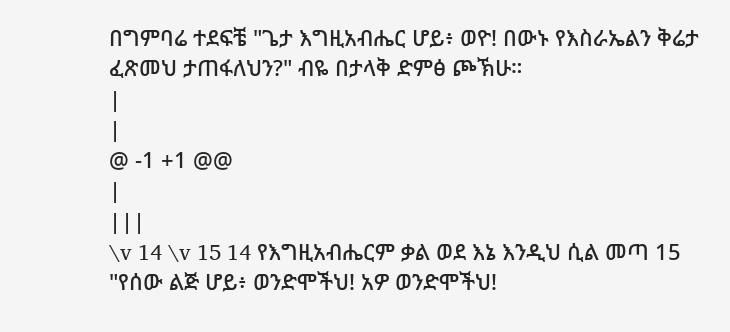በግምባሬ ተደፍቼ "ጌታ እግዚአብሔር ሆይ፥ ወዮ! በውኑ የእስራኤልን ቅሬታ ፈጽመህ ታጠፋለህን?" ብዬ በታላቅ ድምፅ ጮኽሁ።
|
|
@ -1 +1 @@
|
|||
\v 14 \v 15 14 የእግዚአብሔርም ቃል ወደ እኔ እንዲህ ሲል መጣ 15 "የሰው ልጅ ሆይ፥ ወንድሞችህ! አዎ ወንድሞችህ!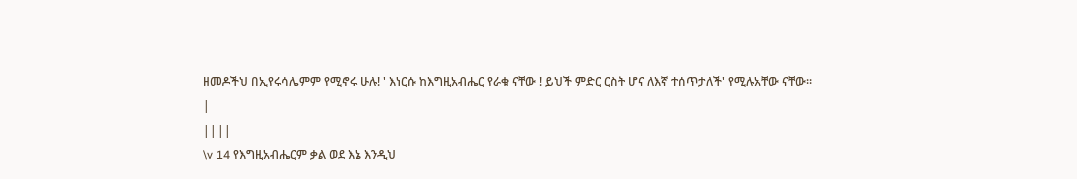ዘመዶችህ በኢየሩሳሌምም የሚኖሩ ሁሉ! ' እነርሱ ከእግዚአብሔር የራቁ ናቸው ! ይህች ምድር ርስት ሆና ለእኛ ተሰጥታለች' የሚሉአቸው ናቸው።
|
||||
\v 14 የእግዚአብሔርም ቃል ወደ እኔ እንዲህ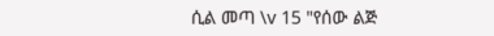ሲል መጣ \v 15 "የሰው ልጅ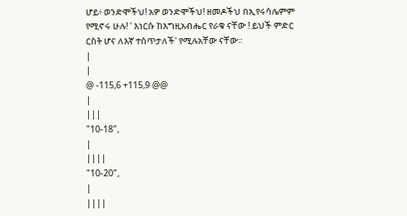ሆይ፥ ወንድሞችህ! አዎ ወንድሞችህ! ዘመዶችህ በኢየሩሳሌምም የሚኖሩ ሁሉ! ' እነርሱ ከእግዚአብሔር የራቁ ናቸው ! ይህች ምድር ርስት ሆና ለእኛ ተሰጥታለች' የሚሉአቸው ናቸው።
|
|
@ -115,6 +115,9 @@
|
|||
"10-18",
|
||||
"10-20",
|
||||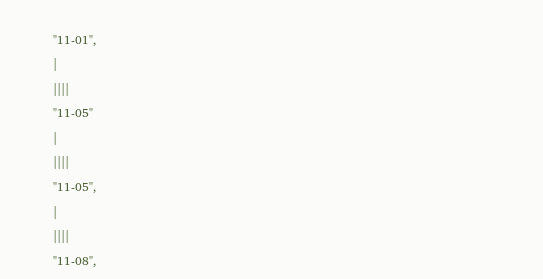"11-01",
|
||||
"11-05"
|
||||
"11-05",
|
||||
"11-08",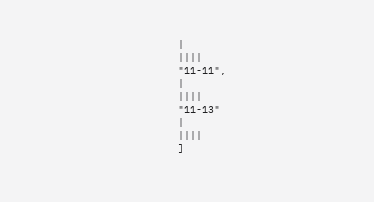|
||||
"11-11",
|
||||
"11-13"
|
||||
]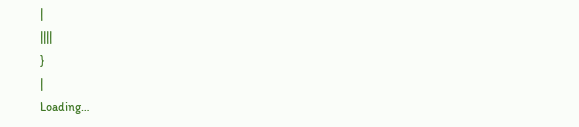|
||||
}
|
Loading…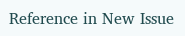Reference in New Issue